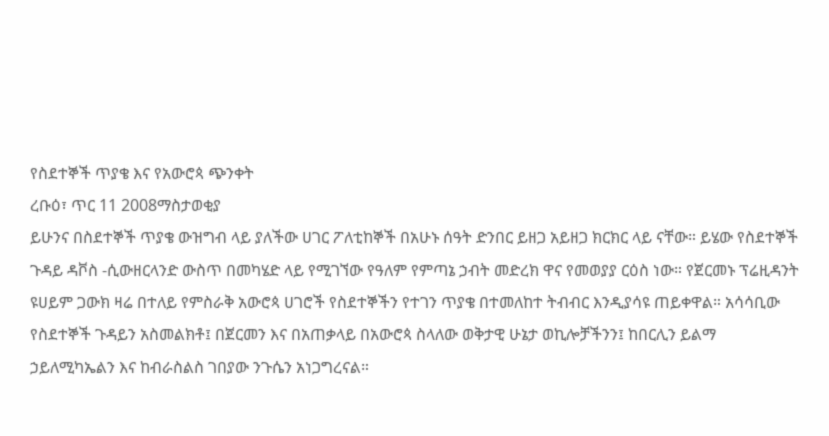የስደተኞች ጥያቄ እና የአውሮጳ ጭንቀት
ረቡዕ፣ ጥር 11 2008ማስታወቂያ
ይሁንና በስደተኞች ጥያቄ ውዝግብ ላይ ያለችው ሀገር ፖለቲከኞች በአሁኑ ሰዓት ድንበር ይዘጋ አይዘጋ ክርክር ላይ ናቸው። ይሄው የስደተኞች ጉዳይ ዳቮስ -ሲውዘርላንድ ውስጥ በመካሄድ ላይ የሚገኘው የዓለም የምጣኔ ኃብት መድረክ ዋና የመወያያ ርዕስ ነው። የጀርመኑ ፕሬዚዳንት ዩሀይም ጋውክ ዛሬ በተለይ የምስራቅ አውሮጳ ሀገሮች የስደተኞችን የተገን ጥያቄ በተመለከተ ትብብር እንዲያሳዩ ጠይቀዋል። አሳሳቢው የስደተኞች ጉዳይን አስመልክቶ፤ በጀርመን እና በአጠቃላይ በአውሮጳ ስላለው ወቅታዊ ሁኔታ ወኪሎቻችንን፤ ከበርሊን ይልማ ኃይለሚካኤልን እና ከብራስልስ ገበያው ንጉሴን አነጋግረናል።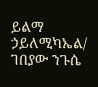ይልማ ኃይለሚካኤል/ ገበያው ንጉሴ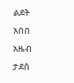ልደት አበበ
አዜብ ታደሰ